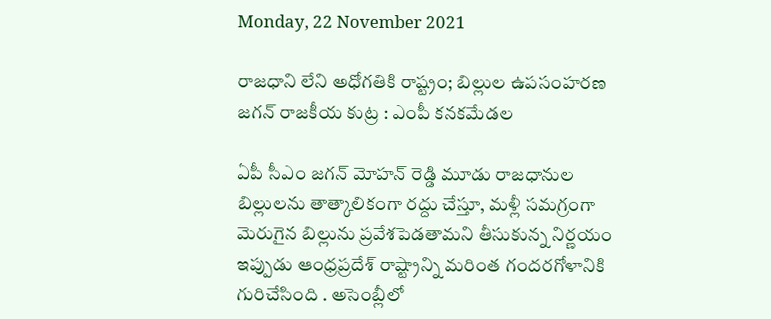Monday, 22 November 2021

రాజధాని లేని అధోగతికి రాష్ట్రం; బిల్లుల ఉపసంహరణ జగన్ రాజకీయ కుట్ర : ఎంపీ కనకమేడల

ఏపీ సీఎం జగన్ మోహన్ రెడ్డి మూడు రాజధానుల బిల్లులను తాత్కాలికంగా రద్దు చేస్తూ, మళ్లీ సమగ్రంగా మెరుగైన బిల్లును ప్రవేశపెడతామని తీసుకున్న నిర్ణయం ఇప్పుడు ఆంధ్రప్రదేశ్ రాష్ట్రాన్ని మరింత గందరగోళానికి గురిచేసింది . అసెంబ్లీలో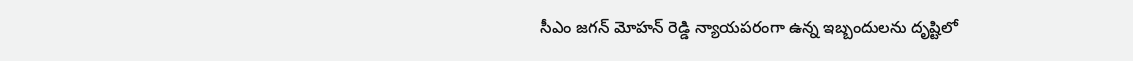సీఎం జగన్ మోహన్ రెడ్డి న్యాయపరంగా ఉన్న ఇబ్బందులను దృష్టిలో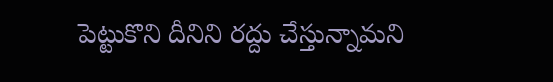పెట్టుకొని దీనిని రద్దు చేస్తున్నామని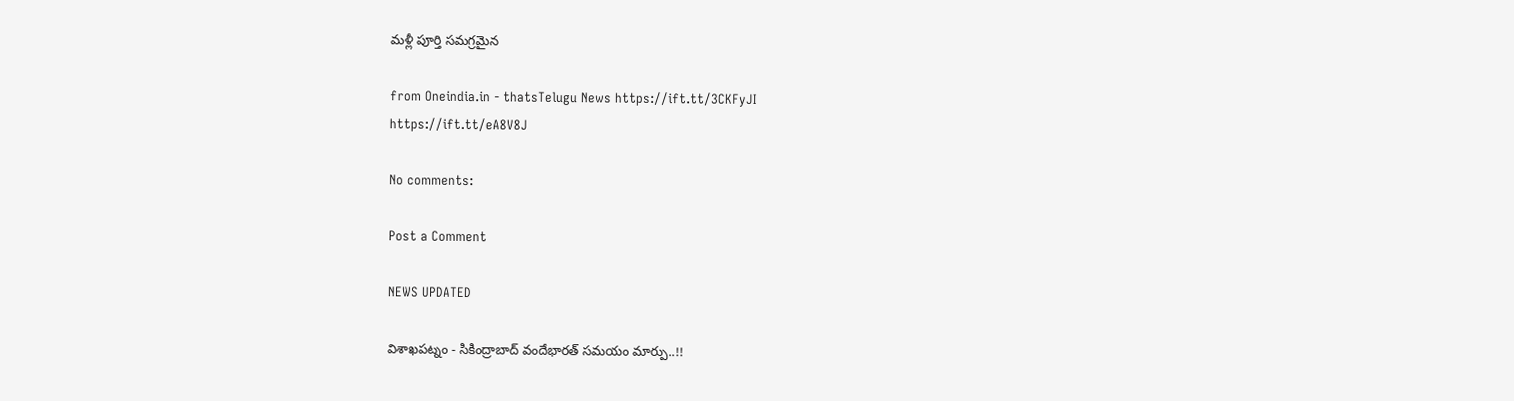మళ్లీ పూర్తి సమగ్రమైన

from Oneindia.in - thatsTelugu News https://ift.tt/3CKFyJI
https://ift.tt/eA8V8J

No comments:

Post a Comment

NEWS UPDATED

విశాఖపట్నం - సికింద్రాబాద్ వందేభారత్ సమయం మార్పు..!!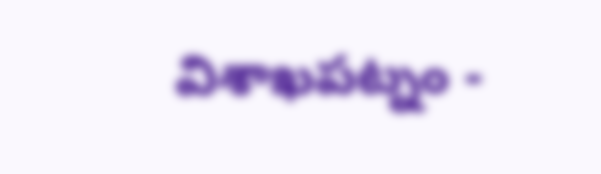విశాఖపట్నం -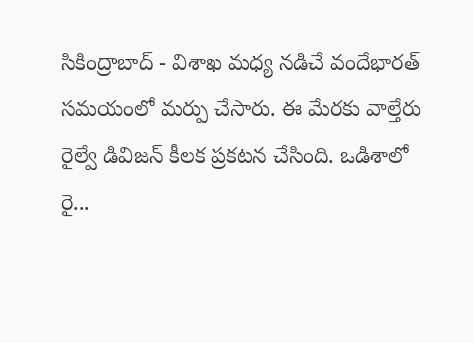సికింద్రాబాద్ - విశాఖ మధ్య నడిచే వందేభారత్ సమయంలో మర్పు చేసారు. ఈ మేరకు వాల్తేరు రైల్వే డివిజన్ కీలక ప్రకటన చేసింది. ఒడిశాలో రై...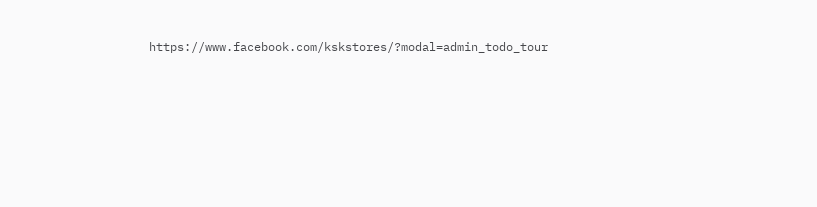https://www.facebook.com/kskstores/?modal=admin_todo_tour